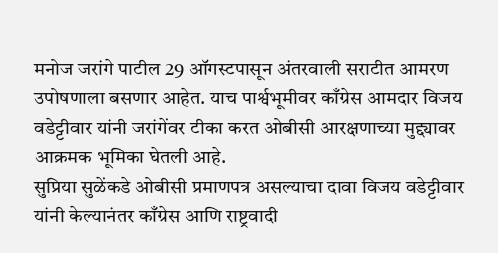मनोज जरांगे पाटील 29 ऑगस्टपासून अंतरवाली सराटीत आमरण उपोषणाला बसणार आहेत. याच पार्श्वभूमीवर काँग्रेस आमदार विजय वडेट्टीवार यांनी जरांगेंवर टीका करत ओबीसी आरक्षणाच्या मुद्द्यावर आक्रमक भूमिका घेतली आहे.
सुप्रिया सुळेंकडे ओबीसी प्रमाणपत्र असल्याचा दावा विजय वडेट्टीवार यांनी केल्यानंतर काँग्रेस आणि राष्ट्रवादी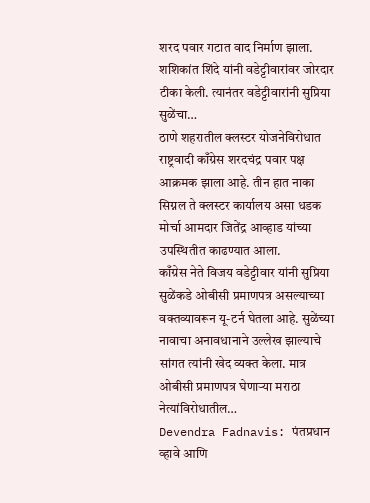शरद पवार गटात वाद निर्माण झाला. शशिकांत शिंदे यांनी वडेट्टीवारांवर जोरदार टीका केली. त्यानंतर वडेट्टीवारांनी सुप्रिया सुळेंचा…
ठाणे शहरातील क्लस्टर योजनेविरोधात राष्ट्रवादी काँग्रेस शरदचंद्र पवार पक्ष आक्रमक झाला आहे. तीन हात नाका सिग्नल ते क्लस्टर कार्यालय असा धडक मोर्चा आमदार जितेंद्र आव्हाड यांच्या उपस्थितीत काढण्यात आला.
काँग्रेस नेते विजय वडेट्टीवार यांनी सुप्रिया सुळेंकडे ओबीसी प्रमाणपत्र असल्याच्या वक्तव्यावरून यू-टर्न घेतला आहे. सुळेंच्या नावाचा अनावधानाने उल्लेख झाल्याचे सांगत त्यांनी खेद व्यक्त केला. मात्र ओबीसी प्रमाणपत्र घेणाऱ्या मराठा नेत्यांविरोधातील…
Devendra Fadnavis: पंतप्रधान व्हावे आणि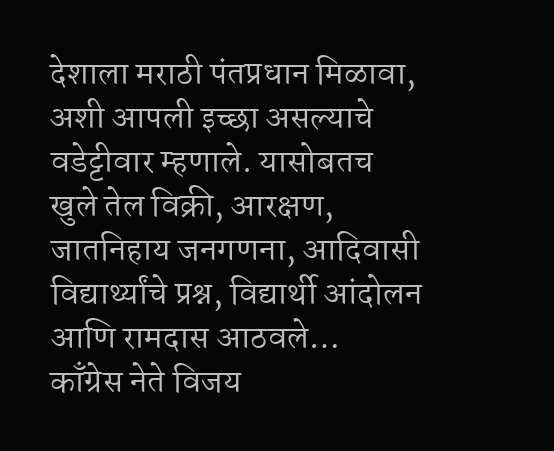देशाला मराठी पंतप्रधान मिळावा, अशी आपली इच्छा असल्याचे वडेट्टीवार म्हणाले. यासोबतच खुले तेल विक्री, आरक्षण, जातनिहाय जनगणना, आदिवासी विद्यार्थ्यांचे प्रश्न, विद्यार्थी आंदोलन आणि रामदास आठवले…
काँग्रेस नेते विजय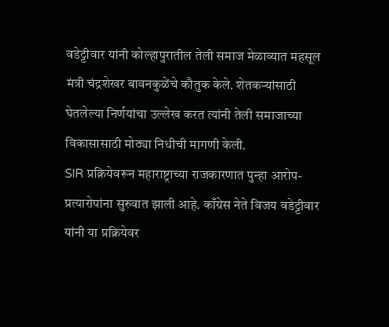वडेट्टीवार यांनी कोल्हापुरातील तेली समाज मेळाव्यात महसूल मंत्री चंद्रशेखर बावनकुळेंचे कौतुक केले. शेतकऱ्यांसाठी घेतलेल्या निर्णयांचा उल्लेख करत त्यांनी तेली समाजाच्या विकासासाठी मोठ्या निधीची मागणी केली.
SIR प्रक्रियेवरून महाराष्ट्राच्या राजकारणात पुन्हा आरोप-प्रत्यारोपांना सुरुवात झाली आहे. काँग्रेस नेते विजय वडेट्टीवार यांनी या प्रक्रियेवर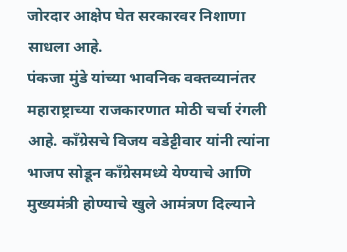जोरदार आक्षेप घेत सरकारवर निशाणा साधला आहे.
पंकजा मुंडे यांच्या भावनिक वक्तव्यानंतर महाराष्ट्राच्या राजकारणात मोठी चर्चा रंगली आहे. काँग्रेसचे विजय वडेट्टीवार यांनी त्यांना भाजप सोडून काँग्रेसमध्ये येण्याचे आणि मुख्यमंत्री होण्याचे खुले आमंत्रण दिल्याने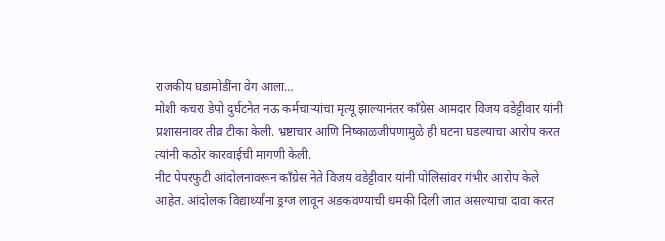राजकीय घडामोडींना वेग आला…
मोशी कचरा डेपो दुर्घटनेत नऊ कर्मचाऱ्यांचा मृत्यू झाल्यानंतर काँग्रेस आमदार विजय वडेट्टीवार यांनी प्रशासनावर तीव्र टीका केली. भ्रष्टाचार आणि निष्काळजीपणामुळे ही घटना घडल्याचा आरोप करत त्यांनी कठोर कारवाईची मागणी केली.
नीट पेपरफुटी आंदोलनावरून काँग्रेस नेते विजय वडेट्टीवार यांनी पोलिसांवर गंभीर आरोप केले आहेत. आंदोलक विद्यार्थ्यांना ड्रग्ज लावून अडकवण्याची धमकी दिली जात असल्याचा दावा करत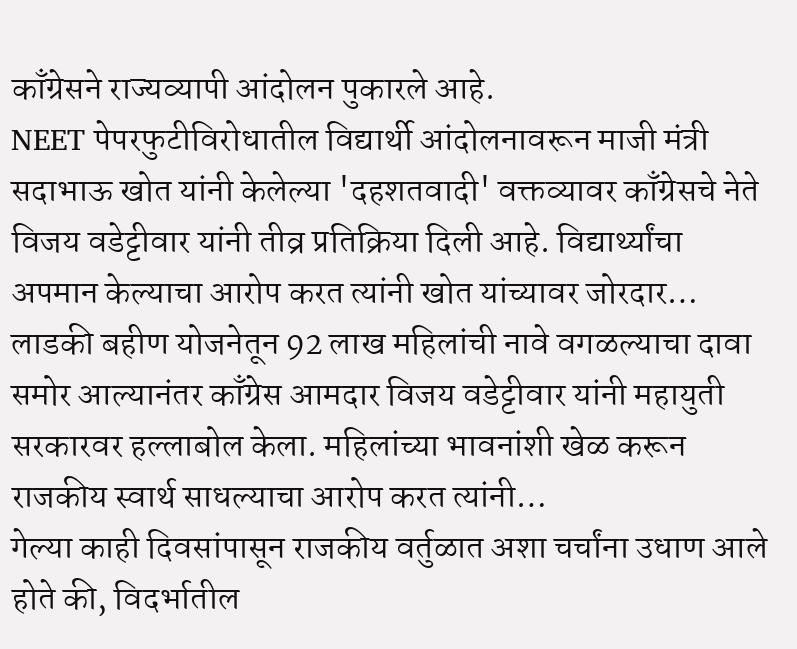काँग्रेसने राज्यव्यापी आंदोलन पुकारले आहे.
NEET पेपरफुटीविरोधातील विद्यार्थी आंदोलनावरून माजी मंत्री सदाभाऊ खोत यांनी केलेल्या 'दहशतवादी' वक्तव्यावर काँग्रेसचे नेते विजय वडेट्टीवार यांनी तीव्र प्रतिक्रिया दिली आहे. विद्यार्थ्यांचा अपमान केल्याचा आरोप करत त्यांनी खोत यांच्यावर जोरदार…
लाडकी बहीण योजनेतून 92 लाख महिलांची नावे वगळल्याचा दावा समोर आल्यानंतर काँग्रेस आमदार विजय वडेट्टीवार यांनी महायुती सरकारवर हल्लाबोल केला. महिलांच्या भावनांशी खेळ करून राजकीय स्वार्थ साधल्याचा आरोप करत त्यांनी…
गेल्या काही दिवसांपासून राजकीय वर्तुळात अशा चर्चांना उधाण आले होते की, विदर्भातील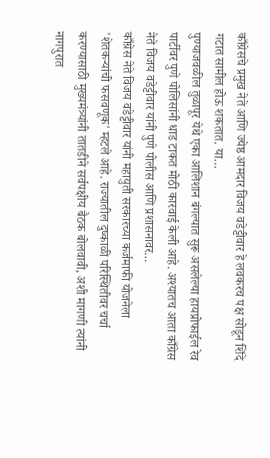काँग्रेसचे प्रमुख नेते आणि ज्येष्ठ आमदार विजय वडेट्टीवार हे लवकरच पक्ष सोडून शिंदे गटात सामील होऊ शकतात. या…
पुण्याजवळील तुळापूर येथे एका आलिशान बंगल्यात सुरू असलेल्या हायप्रोफाईल रेव पार्टीवर पुणे पोलिसांनी धाड टाकत मोठी कारवाई केली आहे. अश्यातच आता काँग्रेस नेते विजय वडेट्टीवार यांनी पुणे पोलीस आणि प्रशासनावर…
काँग्रेस नेते विजय वडेट्टीवार यांनी महायुती सरकारच्या कर्जमाफी योजनेला 'शेतकऱ्यांची फसवणूक' म्हटले आहे. राज्यातील दुष्काळी परिस्थितीवर चर्चा करण्यासाठी मुख्यमंत्र्यांनी तातडीने सर्वपक्षीय बैठक बोलवावी, अशी मागणी त्यांनी नागपुरात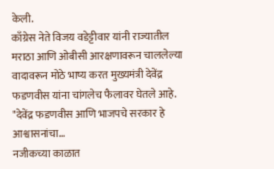केली.
काँग्रेस नेते विजय वडेट्टीवार यांनी राज्यातील मराठा आणि ओबीसी आरक्षणावरून चाललेल्या वादावरून मोठे भाष्य करत मुख्यमंत्री देवेंद्र फडणवीस यांना चांगलेच फैलावर घेतले आहे. "देवेंद्र फडणवीस आणि भाजपचे सरकार हे आश्वासनांचा…
नजीकच्या काळात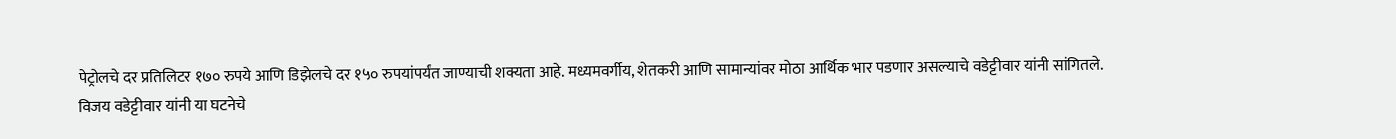पेट्रोलचे दर प्रतिलिटर १७० रुपये आणि डिझेलचे दर १५० रुपयांपर्यंत जाण्याची शक्यता आहे. मध्यमवर्गीय, शेतकरी आणि सामान्यांवर मोठा आर्थिक भार पडणार असल्याचे वडेट्टीवार यांनी सांगितले.
विजय वडेट्टीवार यांनी या घटनेचे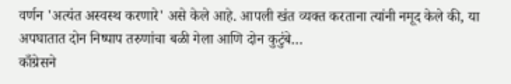वर्णन 'अत्यंत अस्वस्थ करणारे' असे केले आहे. आपली खंत व्यक्त करताना त्यांनी नमूद केले की, या अपघातात दोन निष्पाप तरुणांचा बळी गेला आणि दोन कुटुंबे…
काँग्रेसने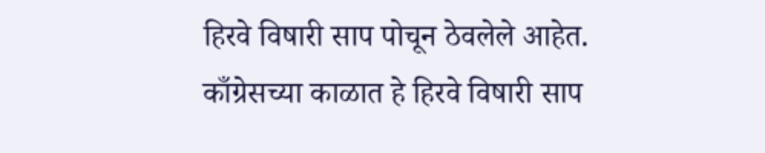हिरवे विषारी साप पोचून ठेवलेले आहेत. काँग्रेसच्या काळात हे हिरवे विषारी साप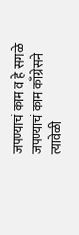जपण्याचं काम व हे सगळे जपण्याचं काम काँग्रेसने त्यावेळी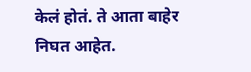केलं होतं. ते आता बाहेर निघत आहेत.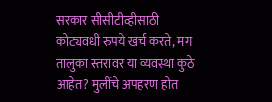सरकार सीसीटीव्हीसाठी कोट्यवधी रुपये खर्च करते, मग तालुका स्तरावर या व्यवस्था कुठे आहेत? मुलींचे अपहरण होत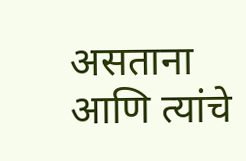असताना आणि त्यांचे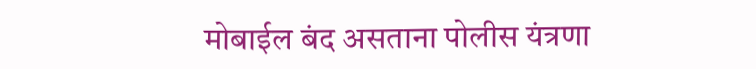मोबाईल बंद असताना पोलीस यंत्रणा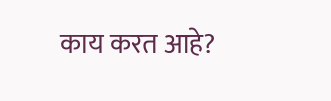काय करत आहे?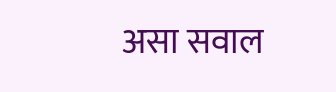असा सवाल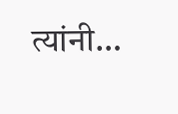त्यांनी…